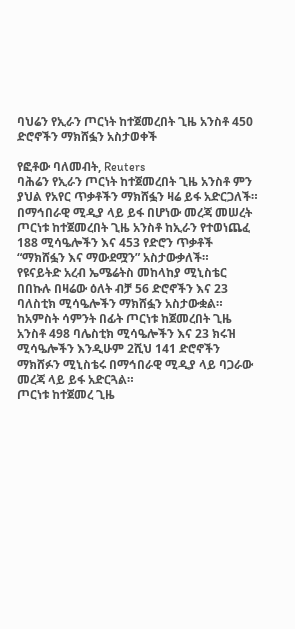ባህሬን የኢራን ጦርነት ከተጀመረበት ጊዜ አንስቶ 450 ድሮኖችን ማክሸፏን አስታወቀች

የፎቶው ባለመብት, Reuters
ባሕሬን የኢራን ጦርነት ከተጀመረበት ጊዜ አንስቶ ምን ያህል የአየር ጥቃቶችን ማክሸፏን ዛሬ ይፋ አድርጋለች።
በማኅበራዊ ሚዲያ ላይ ይፋ በሆነው መረጃ መሠረት ጦርነቱ ከተጀመረበት ጊዜ አንስቶ ከኢራን የተወነጨፈ 188 ሚሳዔሎችን እና 453 የድሮን ጥቃቶች “ማክሸፏን እና ማውደሟን” አስታውቃለች።
የዩናይትድ አረብ ኤሜሬትስ መከላከያ ሚኒስቴር በበኩሉ በዛሬው ዕለት ብቻ 56 ድሮኖችን እና 23 ባለስቲክ ሚሳዔሎችን ማክሸፏን አስታውቋል።
ከአምስት ሳምንት በፊት ጦርነቱ ከጀመረበት ጊዜ አንስቶ 498 ባሌስቲክ ሚሳዔሎችን እና 23 ክሩዝ ሚሳዔሎችን እንዲሁም 2ሺህ 141 ድሮኖችን ማክሸፉን ሚኒስቴሩ በማኅበራዊ ሚዲያ ላይ ባጋራው መረጃ ላይ ይፋ አድርጓል።
ጦርነቱ ከተጀመረ ጊዜ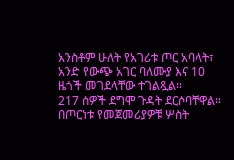አንስቶም ሁለት የአገሪቱ ጦር አባላት፣ አንድ የውጭ አገር ባለሙያ እና 10 ዜጎች መገደላቸው ተገልጿል።
217 ሰዎች ደግሞ ጉዳት ደርሶባቸዋል።
በጦርነቱ የመጀመሪያዎቹ ሦስት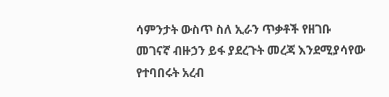ሳምንታት ውስጥ ስለ ኢራን ጥቃቶች የዘገቡ መገናኛ ብዙኃን ይፋ ያደረጉት መረጃ እንደሚያሳየው የተባበሩት አረብ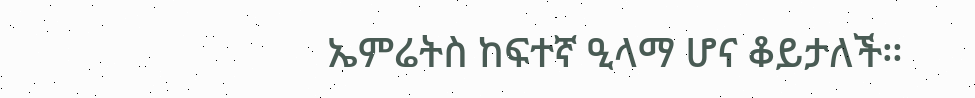ኤምሬትስ ከፍተኛ ዒላማ ሆና ቆይታለች።